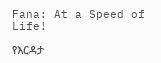Fana: At a Speed of Life!

የእርዳታ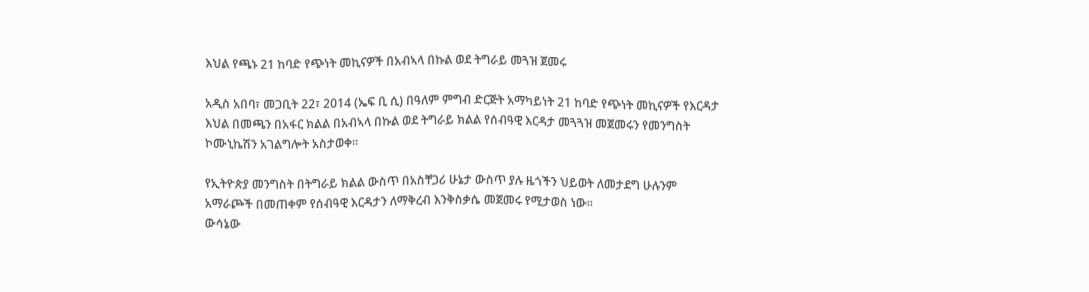እህል የጫኑ 21 ከባድ የጭነት መኪናዎች በአብኣላ በኩል ወደ ትግራይ መጓዝ ጀመሩ

አዲስ አበባ፣ መጋቢት 22፣ 2014 (ኤፍ ቢ ሲ) በዓለም ምግብ ድርጅት አማካይነት 21 ከባድ የጭነት መኪናዎች የእርዳታ እህል በመጫን በአፋር ክልል በአብኣላ በኩል ወደ ትግራይ ክልል የሰብዓዊ እርዳታ መጓጓዝ መጀመሩን የመንግስት ኮሙኒኬሽን አገልግሎት አስታወቀ።

የኢትዮጵያ መንግስት በትግራይ ክልል ውስጥ በአስቸጋሪ ሁኔታ ውስጥ ያሉ ዜጎችን ህይወት ለመታደግ ሁሉንም አማራጮች በመጠቀም የሰብዓዊ እርዳታን ለማቅረብ እንቅስቃሴ መጀመሩ የሚታወስ ነው፡፡
ውሳኔው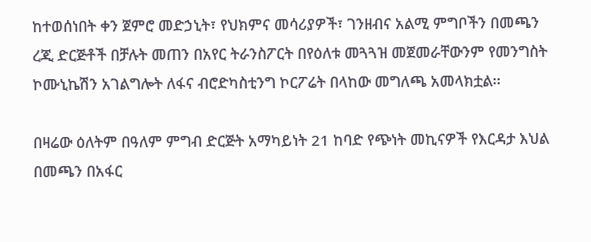ከተወሰነበት ቀን ጀምሮ መድኃኒት፣ የህክምና መሳሪያዎች፣ ገንዘብና አልሚ ምግቦችን በመጫን ረጂ ድርጅቶች በቻሉት መጠን በአየር ትራንስፖርት በየዕለቱ መጓጓዝ መጀመራቸውንም የመንግስት ኮሙኒኬሽን አገልግሎት ለፋና ብሮድካስቲንግ ኮርፖሬት በላከው መግለጫ አመላክቷል፡፡

በዛሬው ዕለትም በዓለም ምግብ ድርጅት አማካይነት 21 ከባድ የጭነት መኪናዎች የእርዳታ እህል በመጫን በአፋር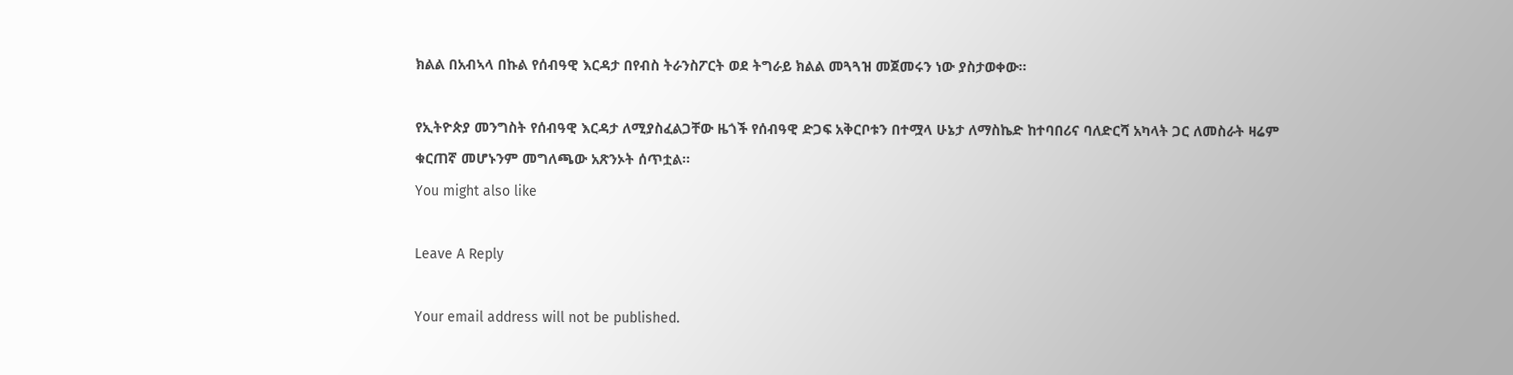ክልል በአብኣላ በኩል የሰብዓዊ እርዳታ በየብስ ትራንስፖርት ወደ ትግራይ ክልል መጓጓዝ መጀመሩን ነው ያስታወቀው፡፡

የኢትዮጵያ መንግስት የሰብዓዊ እርዳታ ለሚያስፈልጋቸው ዜጎች የሰብዓዊ ድጋፍ አቅርቦቱን በተሟላ ሁኔታ ለማስኬድ ከተባበሪና ባለድርሻ አካላት ጋር ለመስራት ዛሬም ቁርጠኛ መሆኑንም መግለጫው አጽንኦት ሰጥቷል፡፡
You might also like

Leave A Reply

Your email address will not be published.